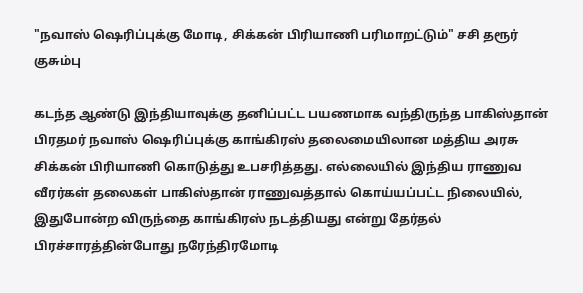"நவாஸ் ஷெரிப்புக்கு மோடி, சிக்கன் பிரியாணி பரிமாறட்டும்" சசி தரூர் குசும்பு

கடந்த ஆண்டு இந்தியாவுக்கு தனிப்பட்ட பயணமாக வந்திருந்த பாகிஸ்தான் பிரதமர் நவாஸ் ஷெரிப்புக்கு காங்கிரஸ் தலைமையிலான மத்திய அரசு சிக்கன் பிரியாணி கொடுத்து உபசரித்தது. எல்லையில் இந்திய ராணுவ வீரர்கள் தலைகள் பாகிஸ்தான் ராணுவத்தால் கொய்யப்பட்ட நிலையில், இதுபோன்ற விருந்தை காங்கிரஸ் நடத்தியது என்று தேர்தல் பிரச்சாரத்தின்போது நரேந்திரமோடி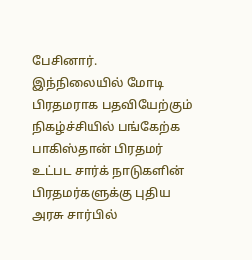பேசினார்.
இந்நிலையில் மோடி பிரதமராக பதவியேற்கும் நிகழ்ச்சியில் பங்கேற்க பாகிஸ்தான் பிரதமர் உட்பட சார்க் நாடுகளின் பிரதமர்களுக்கு புதிய அரசு சார்பில்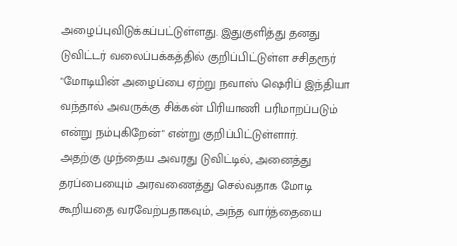அழைப்புவிடுக்கப்பட்டுள்ளது. இதுகுளித்து தனது டுவிட்டர் வலைப்பக்கத்தில் குறிப்பிட்டுள்ள சசிதரூர் "மோடியின் அழைப்பை ஏற்று நவாஸ் ஷெரிப் இந்தியா வந்தால் அவருக்கு சிக்கன் பிரியாணி பரிமாறப்படும் என்று நம்புகிறேன்" என்று குறிப்பிட்டுள்ளார்.
அதற்கு முந்தைய அவரது டுவிட்டில், அனைத்து தரப்பையைும் அரவணைத்து செல்வதாக மோடி கூறியதை வரவேற்பதாகவும், அந்த வார்த்தையை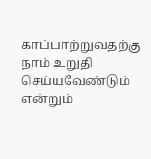காப்பாற்றுவதற்கு நாம் உறுதி செய்யவேண்டும் என்றும்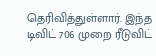தெரிவித்துள்ளார். இந்த டிவிட் 706 முறை ரீடுவிட்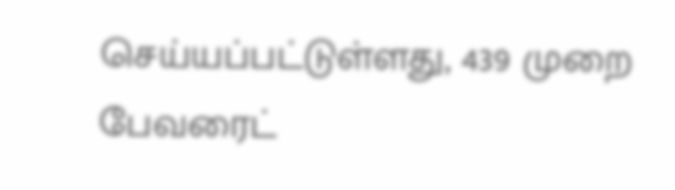செய்யப்பட்டுள்ளது, 439 முறை பேவரைட்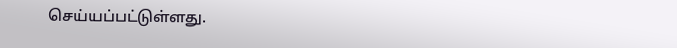செய்யப்பட்டுள்ளது.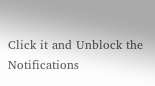Click it and Unblock the Notifications